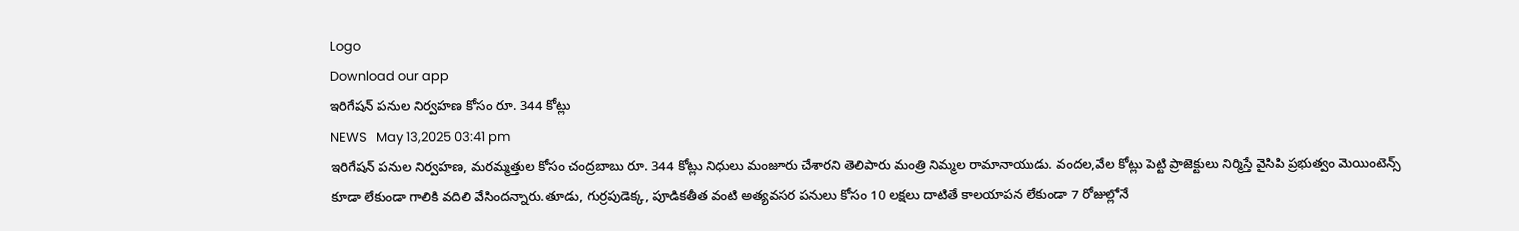Logo
Download our app
ఇరిగేష‌న్ ప‌నుల నిర్వ‌హ‌ణ కోసం రూ. 344 కోట్లు
NEWS   May 13,2025 03:41 pm
ఇరిగేషన్ పనుల నిర్వహణ, మరమ్మత్తుల కోసం చంద్రబాబు రూ. 344 కోట్లు నిధులు మంజూరు చేశారని తెలిపారు మంత్రి నిమ్మ‌ల రామానాయుడు. వందల,వేల కోట్లు పెట్టి ప్రాజెక్టులు నిర్మిస్తే వైసిపి ప్రభుత్వం మెయింటెన్స్ కూడా లేకుండా గాలికి వ‌దిలి వేసింద‌న్నారు.తూడు, గుర్రపుడెక్క, పూడికతీత వంటి అత్యవసర పనులు కోసం 10 లక్షలు దాటితే కాలయాపన లేకుండా 7 రోజుల్లోనే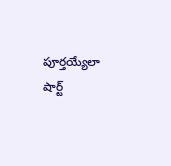పూర్తయ్యేలా షార్ట్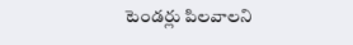టెండర్లు పిలవాలని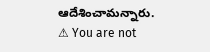ఆదేశించామ‌న్నారు.
⚠ You are not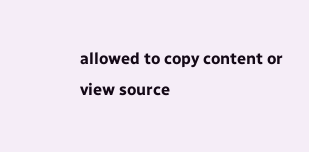allowed to copy content or view source